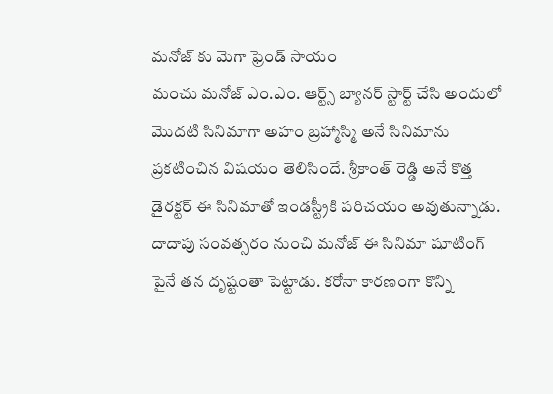మనోజ్ కు మెగా ఫ్రెండ్ సాయం
మంచు మనోజ్ ఎం.ఎం. ఆర్ట్స్ బ్యానర్ స్టార్ట్ చేసి అందులో మొదటి సినిమాగా అహం బ్రహ్మాస్మి అనే సినిమాను ప్రకటించిన విషయం తెలిసిందే. శ్రీకాంత్ రెడ్డి అనే కొత్త డైరక్టర్ ఈ సినిమాతో ఇండస్ట్రీకి పరిచయం అవుతున్నాడు. దాదాపు సంవత్సరం నుంచి మనోజ్ ఈ సినిమా షూటింగ్ పైనే తన దృష్టంతా పెట్టాడు. కరోనా కారణంగా కొన్ని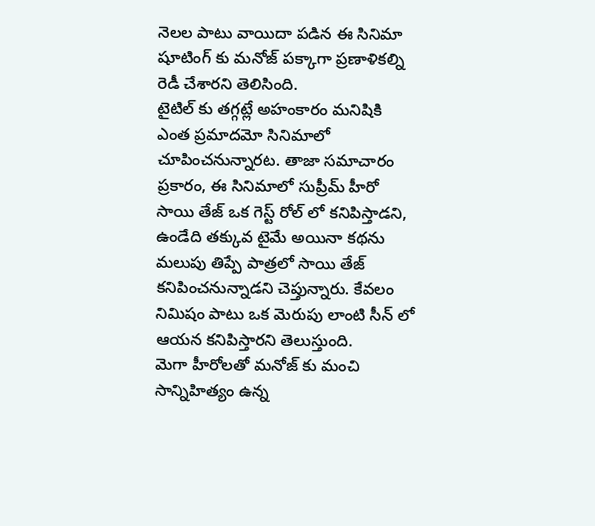నెలల పాటు వాయిదా పడిన ఈ సినిమా షూటింగ్ కు మనోజ్ పక్కాగా ప్రణాళికల్ని రెడీ చేశారని తెలిసింది.
టైటిల్ కు తగ్గట్లే అహంకారం మనిషికి ఎంత ప్రమాదమో సినిమాలో చూపించనున్నారట. తాజా సమాచారం ప్రకారం, ఈ సినిమాలో సుప్రీమ్ హీరో సాయి తేజ్ ఒక గెస్ట్ రోల్ లో కనిపిస్తాడని, ఉండేది తక్కువ టైమే అయినా కథను మలుపు తిప్పే పాత్రలో సాయి తేజ్ కనిపించనున్నాడని చెప్తున్నారు. కేవలం నిమిషం పాటు ఒక మెరుపు లాంటి సీన్ లో ఆయన కనిపిస్తారని తెలుస్తుంది.
మెగా హీరోలతో మనోజ్ కు మంచి సాన్నిహిత్యం ఉన్న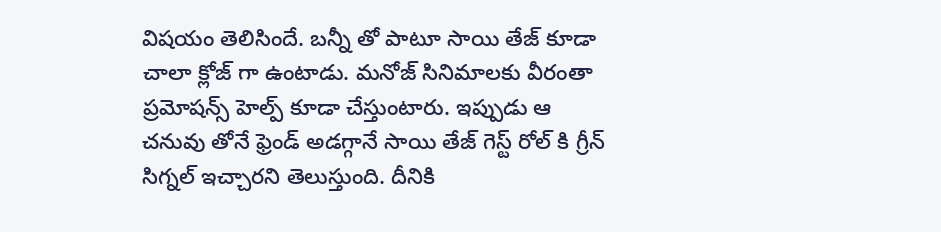విషయం తెలిసిందే. బన్నీ తో పాటూ సాయి తేజ్ కూడా చాలా క్లోజ్ గా ఉంటాడు. మనోజ్ సినిమాలకు వీరంతా ప్రమోషన్స్ హెల్ప్ కూడా చేస్తుంటారు. ఇప్పుడు ఆ చనువు తోనే ఫ్రెండ్ అడగ్గానే సాయి తేజ్ గెస్ట్ రోల్ కి గ్రీన్ సిగ్నల్ ఇచ్చారని తెలుస్తుంది. దీనికి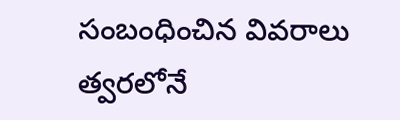సంబంధించిన వివరాలు త్వరలోనే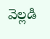వెల్లడి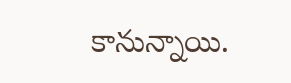కానున్నాయి.